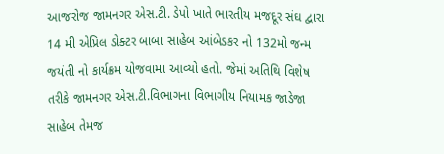આજરોજ જામનગર એસ.ટી. ડેપો ખાતે ભારતીય મજદૂર સંઘ દ્વારા 14 મી એપ્રિલ ડોક્ટર બાબા સાહેબ આંબેડકર નો 132મો જન્મ જયંતી નો કાર્યક્રમ યોજવામા આવ્યો હતો. જેમાં અતિથિ વિશેષ તરીકે જામનગર એસ.ટી.વિભાગના વિભાગીય નિયામક જાડેજા સાહેબ તેમજ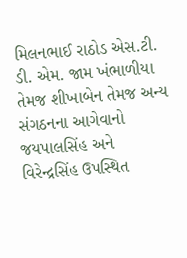મિલનભાઈ રાઠોડ એસ.ટી. ડી. એમ. જામ ખંભાળીયા તેમજ શીખાબેન તેમજ અન્ય સંગઠનના આગેવાનો જયપાલસિંહ અને વિરેન્દ્રસિંહ ઉપસ્થિત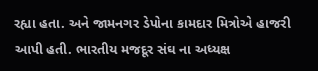રહ્યા હતા. અને જામનગર ડેપોના કામદાર મિત્રોએ હાજરી આપી હતી. ભારતીય મજદૂર સંઘ ના અધ્યક્ષ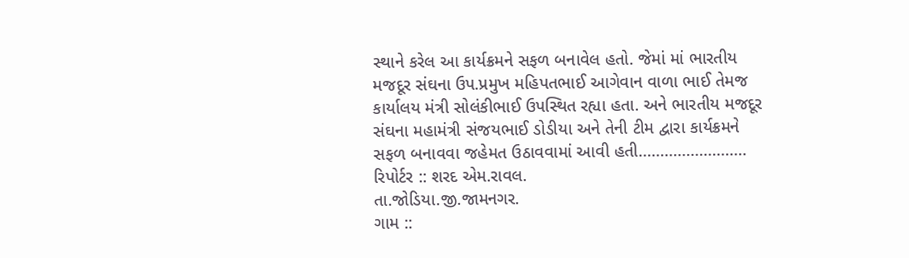સ્થાને કરેલ આ કાર્યક્રમને સફળ બનાવેલ હતો. જેમાં માં ભારતીય મજદૂર સંઘના ઉપ.પ્રમુખ મહિપતભાઈ આગેવાન વાળા ભાઈ તેમજ કાર્યાલય મંત્રી સોલંકીભાઈ ઉપસ્થિત રહ્યા હતા. અને ભારતીય મજદૂર સંઘના મહામંત્રી સંજયભાઈ ડોડીયા અને તેની ટીમ દ્વારા કાર્યક્રમને સફળ બનાવવા જહેમત ઉઠાવવામાં આવી હતી…………………….
રિપોર્ટર :: શરદ એમ.રાવલ.
તા.જોડિયા.જી.જામનગર.
ગામ ::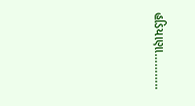હડિયાણા………..